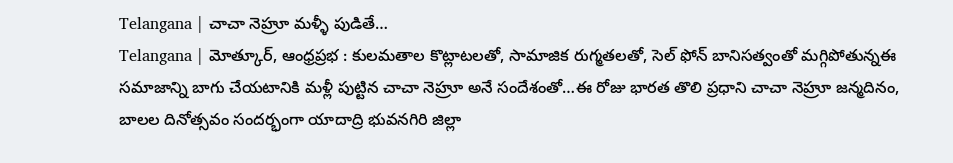Telangana | చాచా నెహ్రూ మళ్ళీ పుడితే…
Telangana | మోత్కూర్, ఆంధ్రప్రభ : కులమతాల కొట్లాటలతో, సామాజిక రుగ్మతలతో, సెల్ ఫోన్ బానిసత్వంతో మగ్గిపోతున్నఈ సమాజాన్ని బాగు చేయటానికి మళ్లీ పుట్టిన చాచా నెహ్రూ అనే సందేశంతో…ఈ రోజు భారత తొలి ప్రధాని చాచా నెహ్రూ జన్మదినం, బాలల దినోత్సవం సందర్భంగా యాదాద్రి భువనగిరి జిల్లా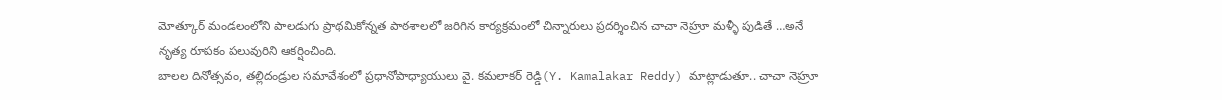మోత్కూర్ మండలంలోని పాలడుగు ప్రాథమికోన్నత పాఠశాలలో జరిగిన కార్యక్రమంలో చిన్నారులు ప్రదర్శించిన చాచా నెహ్రూ మళ్ళీ పుడితే …అనే నృత్య రూపకం పలువురిని ఆకర్షించింది.
బాలల దినోత్సవం, తల్లిదండ్రుల సమావేశంలో ప్రధానోపాధ్యాయులు వై. కమలాకర్ రెడ్డి(Y. Kamalakar Reddy) మాట్లాడుతూ.. చాచా నెహ్రూ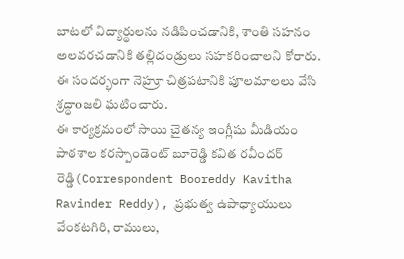బాటలో విద్యార్థులను నడిపించడానికి, శాంతి సహనం అలవరచడానికి తల్లిదండ్రులు సహకరించాలని కోరారు. ఈ సందర్భంగా నెహ్రూ చిత్రపటానికి పూలమాలలు వేసి శ్రద్ధాoజలి ఘటించారు.
ఈ కార్యక్రమంలో సాయి చైతన్య ఇంగ్లీషు మీడియం పాఠశాల కరస్పాండెంట్ బూరెడ్డి కవిత రవీందర్ రెడ్డి(Correspondent Booreddy Kavitha Ravinder Reddy), ప్రభుత్వ ఉపాధ్యాయులు వేంకటగిరి, రాములు,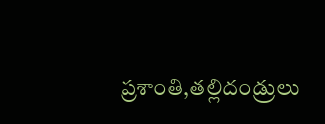ప్రశాంతి,తల్లిదండ్రులు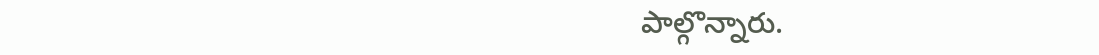పాల్గొన్నారు.